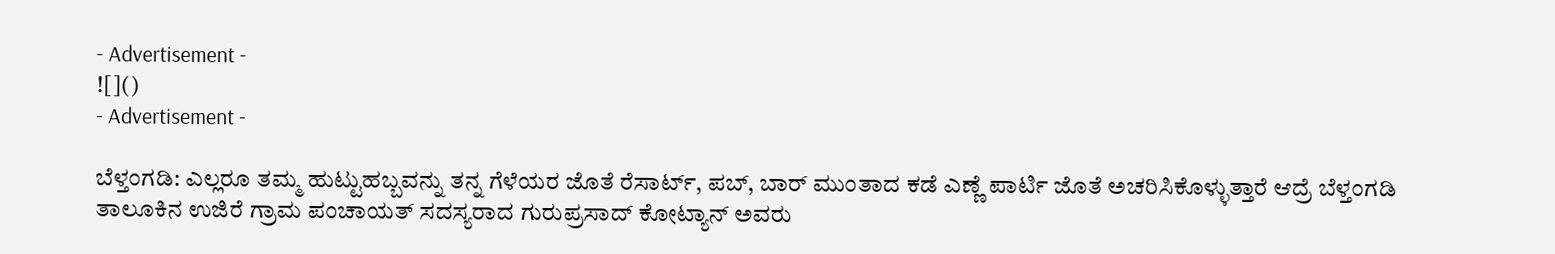- Advertisement -
![]()
- Advertisement -

ಬೆಳ್ತಂಗಡಿ: ಎಲ್ಲರೂ ತಮ್ಮ ಹುಟ್ಟುಹಬ್ಬವನ್ನು ತನ್ನ ಗೆಳೆಯರ ಜೊತೆ ರೆಸಾರ್ಟ್, ಪಬ್, ಬಾರ್ ಮುಂತಾದ ಕಡೆ ಎಣ್ಣೆ ಪಾರ್ಟಿ ಜೊತೆ ಅಚರಿಸಿಕೊಳ್ಳುತ್ತಾರೆ ಆದ್ರೆ ಬೆಳ್ತಂಗಡಿ ತಾಲೂಕಿನ ಉಜಿರೆ ಗ್ರಾಮ ಪಂಚಾಯತ್ ಸದಸ್ಯರಾದ ಗುರುಪ್ರಸಾದ್ ಕೋಟ್ಯಾನ್ ಅವರು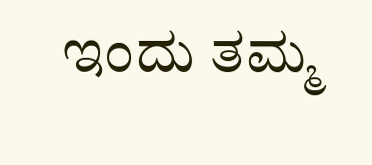ಇಂದು ತಮ್ಮ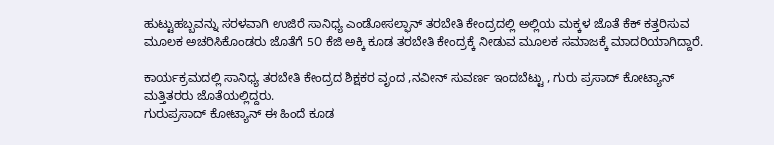ಹುಟ್ಟುಹಬ್ಬವನ್ನು ಸರಳವಾಗಿ ಉಜಿರೆ ಸಾನಿಧ್ಯ ಎಂಡೋಸಲ್ಫಾನ್ ತರಬೇತಿ ಕೇಂದ್ರದಲ್ಲಿ ಅಲ್ಲಿಯ ಮಕ್ಕಳ ಜೊತೆ ಕೆಕ್ ಕತ್ತರಿಸುವ ಮೂಲಕ ಅಚರಿಸಿಕೊಂಡರು ಜೊತೆಗೆ 5೦ ಕೆಜಿ ಅಕ್ಕಿ ಕೂಡ ತರಬೇತಿ ಕೇಂದ್ರಕ್ಕೆ ನೀಡುವ ಮೂಲಕ ಸಮಾಜಕ್ಕೆ ಮಾದರಿಯಾಗಿದ್ದಾರೆ.

ಕಾರ್ಯಕ್ರಮದಲ್ಲಿ ಸಾನಿಧ್ಯ ತರಬೇತಿ ಕೇಂದ್ರದ ಶಿಕ್ಷಕರ ವೃಂದ ,ನವೀನ್ ಸುವರ್ಣ ಇಂದಬೆಟ್ಟು , ಗುರು ಪ್ರಸಾದ್ ಕೋಟ್ಯಾನ್ ಮತ್ತಿತರರು ಜೊತೆಯಲ್ಲಿದ್ದರು.
ಗುರುಪ್ರಸಾದ್ ಕೋಟ್ಯಾನ್ ಈ ಹಿಂದೆ ಕೂಡ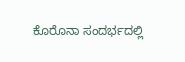ಕೊರೊನಾ ಸಂದರ್ಭದಲ್ಲಿ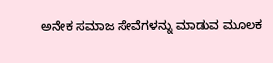ಅನೇಕ ಸಮಾಜ ಸೇವೆಗಳನ್ನು ಮಾಡುವ ಮೂಲಕ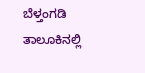ಬೆಳ್ತಂಗಡಿ ತಾಲೂಕಿನಲ್ಲಿ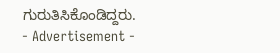ಗುರುತಿಸಿಕೊಂಡಿದ್ದರು.
- Advertisement -